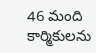46 మంది కార్మికులను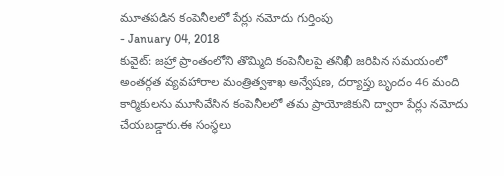మూతపడిన కంపెనీలలో పేర్లు నమోదు గుర్తింపు
- January 04, 2018
కువైట్: జహ్రా ప్రాంతంలోని తొమ్మిది కంపెనీలపై తనిఖీ జరిపిన సమయంలో అంతర్గత వ్యవహారాల మంత్రిత్వశాఖ అన్వేషణ, దర్యాప్తు బృందం 46 మంది కార్మికులను మూసివేసిన కంపెనీలలో తమ ప్రాయోజికుని ద్వారా పేర్లు నమోదు చేయబడ్డారు.ఈ సంస్థలు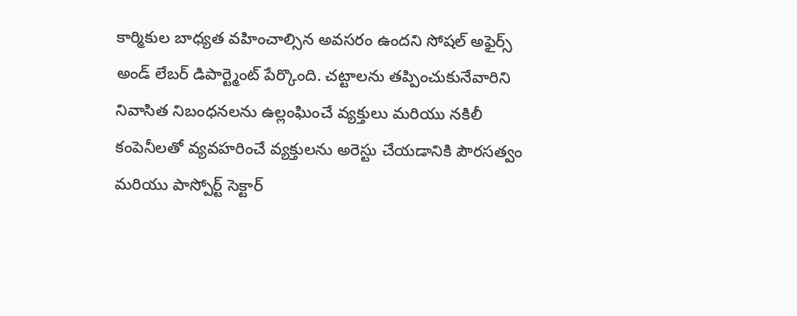కార్మికుల బాధ్యత వహించాల్సిన అవసరం ఉందని సోషల్ అఫైర్స్ అండ్ లేబర్ డిపార్ట్మెంట్ పేర్కొంది. చట్టాలను తప్పించుకునేవారిని నివాసిత నిబంధనలను ఉల్లంఘించే వ్యక్తులు మరియు నకిలీ కంపెనీలతో వ్యవహరించే వ్యక్తులను అరెస్టు చేయడానికి పౌరసత్వం మరియు పాస్పోర్ట్ సెక్టార్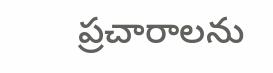ప్రచారాలను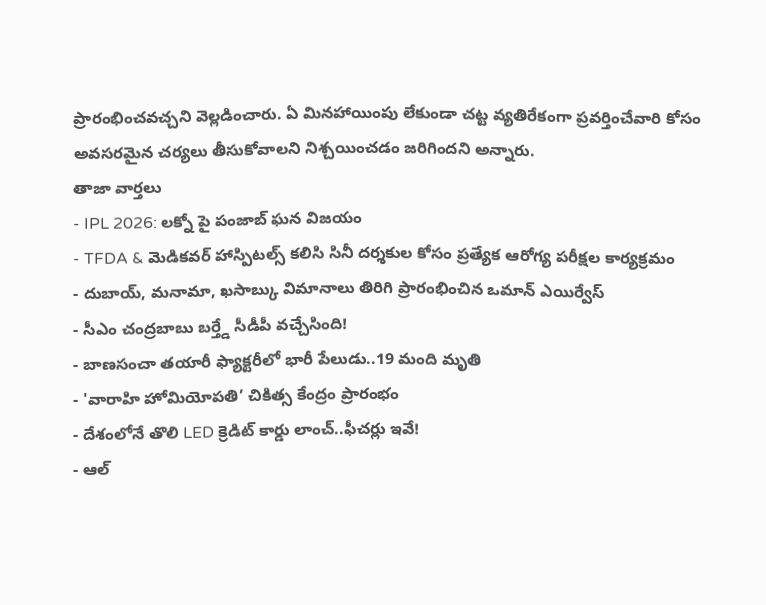ప్రారంభించవచ్చని వెల్లడించారు. ఏ మినహాయింపు లేకుండా చట్ట వ్యతిరేకంగా ప్రవర్తించేవారి కోసం అవసరమైన చర్యలు తీసుకోవాలని నిశ్చయించడం జరిగిందని అన్నారు.
తాజా వార్తలు
- IPL 2026: లక్నో పై పంజాబ్ ఘన విజయం
- TFDA & మెడికవర్ హాస్పిటల్స్ కలిసి సినీ దర్శకుల కోసం ప్రత్యేక ఆరోగ్య పరీక్షల కార్యక్రమం
- దుబాయ్, మనామా, ఖసాబ్కు విమానాలు తిరిగి ప్రారంభించిన ఒమాన్ ఎయిర్వేస్
- సీఎం చంద్రబాబు బర్త్డే సీడీపీ వచ్చేసింది!
- బాణసంచా తయారీ ఫ్యాక్టరీలో భారీ పేలుడు..19 మంది మృతి
- 'వారాహి హోమియోపతి’ చికిత్స కేంద్రం ప్రారంభం
- దేశంలోనే తొలి LED క్రెడిట్ కార్డు లాంచ్..ఫీచర్లు ఇవే!
- ఆల్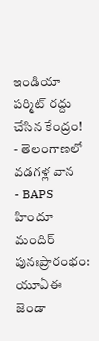ఇండియా పర్మిట్ రద్దు చేసిన కేంద్రం!
- తెలంగాణలో వడగళ్ల వాన
- BAPS హిందూ మందిర్ పునఃప్రారంభం: యూఏఈ జెండా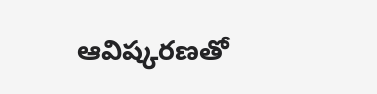ఆవిష్కరణతో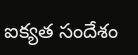ఐక్యత సందేశం